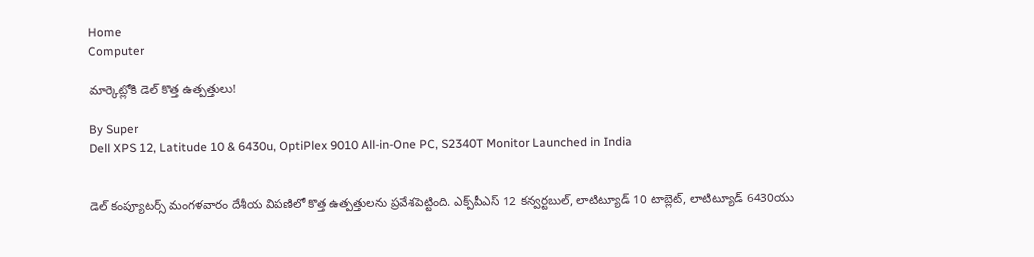Home
Computer

మార్కెట్లోకి డెల్ కొత్త ఉత్పత్తులు!

By Super
Dell XPS 12, Latitude 10 & 6430u, OptiPlex 9010 All-in-One PC, S2340T Monitor Launched in India


డెల్ కంప్యూటర్స్ మంగళవారం దేశీయ విపణిలో కొత్త ఉత్పత్తులను ప్రవేశపెట్టింది. ఎక్ప్‌పీఎస్ 12 కన్వర్టబుల్, లాటిట్యూడ్ 10 టాబ్లెట్, లాటిట్యూడ్ 6430యు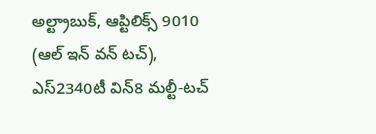అల్ట్రాబుక్, ఆప్టిలిక్స్ 9010 (ఆల్ ఇన్ వన్ టచ్), ఎస్2340టీ విన్8 మల్టీ-టచ్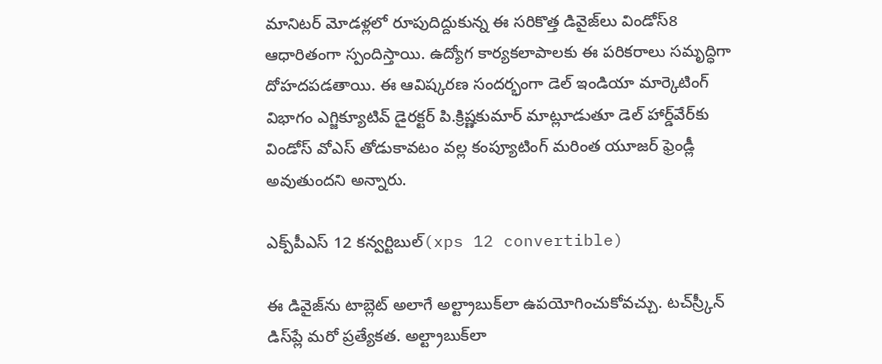మానిటర్ మోడళ్లలో రూపుదిద్దుకున్న ఈ సరికొత్త డివైజ్‌లు విండోస్8 ఆధారితంగా స్పందిస్తాయి. ఉద్యోగ కార్యకలాపాలకు ఈ పరికరాలు సమృద్ధిగా దోహదపడతాయి. ఈ ఆవిష్కరణ సందర్భంగా డెల్ ఇండియా మార్కెటింగ్ విభాగం ఎగ్జిక్యూటివ్ డైరక్టర్ పి.క్రిష్ణకుమార్ మాట్లూడుతూ డెల్ హార్డ్‌వేర్‌కు విండోస్ వోఎస్ తోడుకావటం వల్ల కంప్యూటింగ్ మరింత యూజర్ ఫ్రెండ్లీ అవుతుందని అన్నారు.

ఎక్ప్‌పీఎస్ 12 కన్వర్టిబుల్(xps 12 convertible)

ఈ డివైజ్‌ను టాబ్లెట్ అలాగే అల్ట్రాబుక్‌లా ఉపయోగించుకోవచ్చు. టచ్‌స్ర్కీన్ డిస్‌ప్లే మరో ప్రత్యేకత. అల్ట్రాబుక్‌లా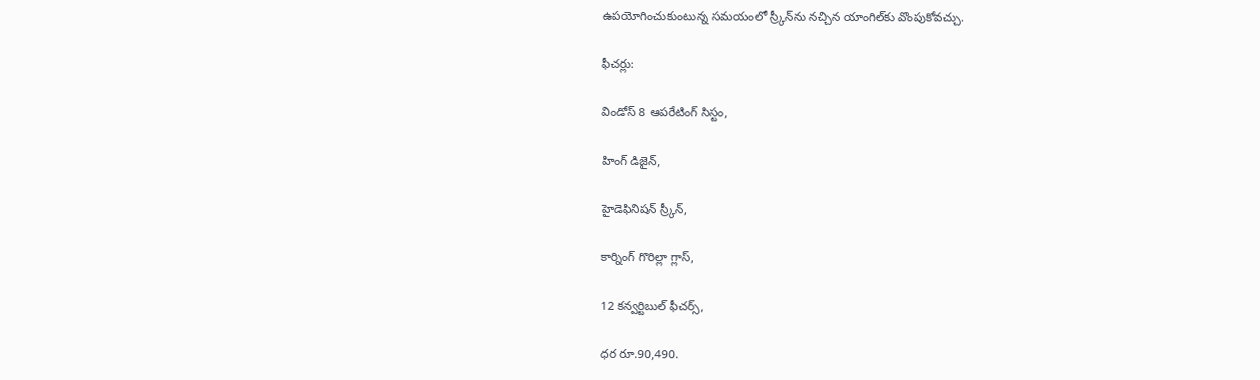ఉపయోగించుకుంటున్న సమయంలో స్ర్కీన్‌ను నచ్చిన యాంగిల్‌కు వొంపుకోవచ్చు.

ఫీచర్లు:

విండోస్ 8 ఆపరేటింగ్ సిస్టం,

హింగ్ డిజైన్,

హైడెఫినిషన్ స్ర్కీన్,

కార్నింగ్ గొరిల్లా గ్లాస్,

12 కన్వర్టిబుల్ ఫీచర్స్,

ధర రూ.90,490.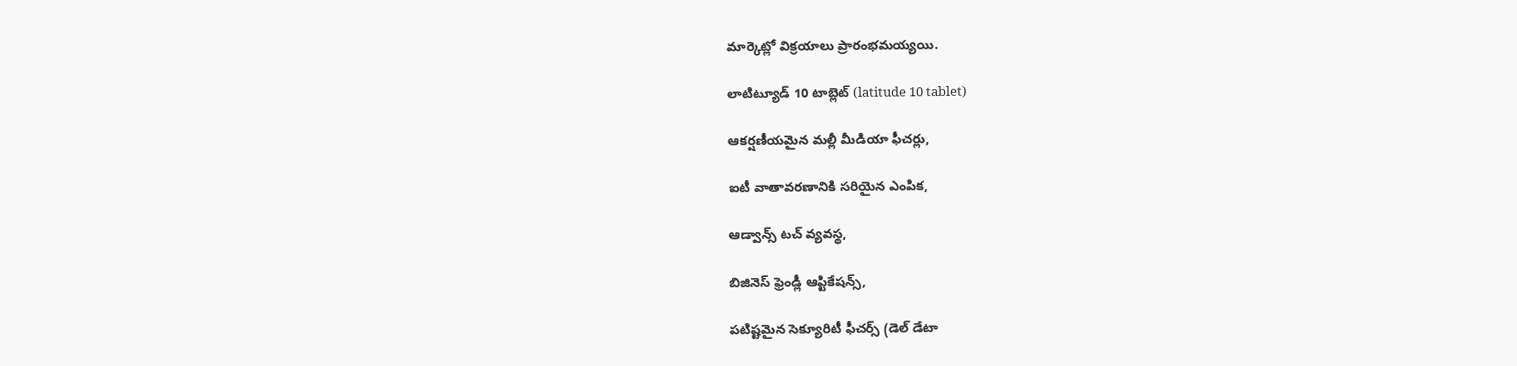మార్కెట్లో విక్రయాలు ప్రారంభమయ్యయి.

లాటిట్యూడ్ 10 టాబ్లెట్ (latitude 10 tablet)

ఆకర్షణీయమైన మల్లీ మీడియా ఫీచర్లు,

ఐటీ వాతావరణానికి సరియైన ఎంపిక,

ఆడ్వాన్స్ టచ్ వ్యవస్థ,

బిజినెస్ ఫ్రెండ్లీ ఆప్టికేషన్స్,

పటిష్టమైన సెక్యూరిటీ ఫీచర్స్ (డెల్ డేటా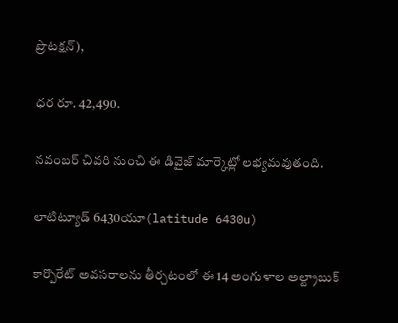ప్రొటక్షన్),

ధర రూ. 42,490.

నవంబర్ చివరి నుంచి ఈ డివైజ్ మార్కెట్లో లభ్యమవుతంది.

లాటిట్యూడ్ 6430యూ(latitude 6430u)

కార్పొరేట్ అవసరాలను తీర్చటంలో ఈ 14 అంగుళాల అల్ట్రాబుక్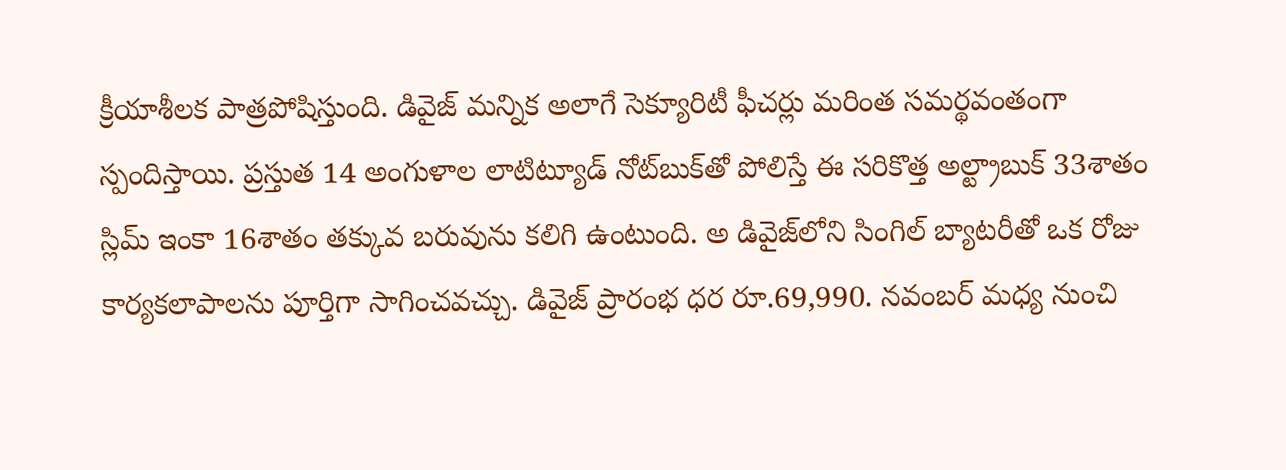క్రీయాశీలక పాత్రపోషిస్తుంది. డివైజ్ మన్నిక అలాగే సెక్యూరిటీ ఫీచర్లు మరింత సమర్థవంతంగా స్పందిస్తాయి. ప్రస్తుత 14 అంగుళాల లాటిట్యూడ్ నోట్‌బుక్‌తో పోలిస్తే ఈ సరికొత్త అల్ట్రాబుక్ 33శాతం స్లిమ్ ఇంకా 16శాతం తక్కువ బరువును కలిగి ఉంటుంది. అ డివైజ్‌లోని సింగిల్ బ్యాటరీతో ఒక రోజు కార్యకలాపాలను పూర్తిగా సాగించవచ్చు. డివైజ్ ప్రారంభ ధర రూ.69,990. నవంబర్ మధ్య నుంచి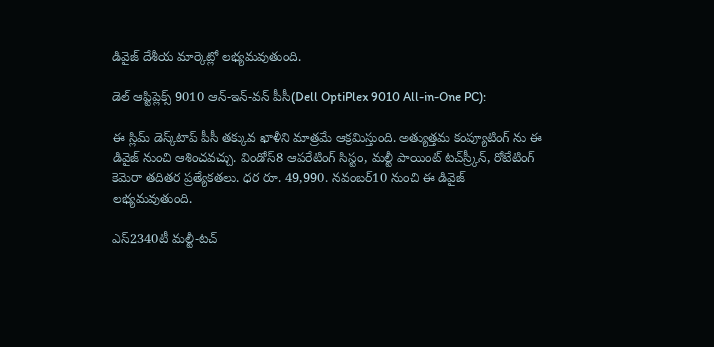డివైజ్ దేశీయ మార్కెట్లో లభ్యమవుతుంది.

డెల్ ఆప్టిప్లెక్స్ 9010 ఆన్-ఇన్-వన్ పీసీ(Dell OptiPlex 9010 All-in-One PC):

ఈ స్లిమ్ డెస్క్‌టాప్ పీసీ తక్కువ ఖాళీని మాత్రమే ఆక్రమిస్తుంది. అత్యుత్తమ కంప్యూటింగ్ ను ఈ డివైజ్ నుంచి ఆశించవచ్చు. విండోస్8 ఆపరేటింగ్ సిస్టం, మల్టీ పాయింట్ టచ్‌స్ర్కీన్, రోటేటింగ్ కెమెరా తదితర ప్రత్యేకతలు. ధర రూ. 49,990. నవంబర్10 నుంచి ఈ డివైజ్ లభ్యమవుతుంది.

ఎస్2340టీ మల్టీ-టచ్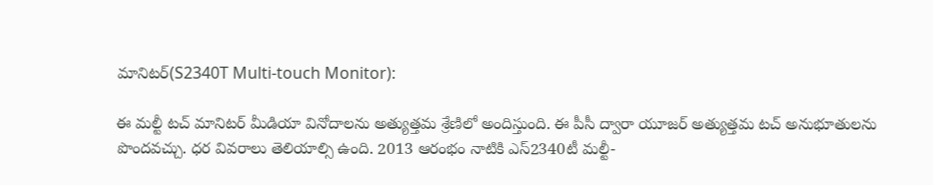మానిటర్(S2340T Multi-touch Monitor):

ఈ మల్టీ టచ్ మానిటర్ మీడియా వినోదాలను అత్యుత్తమ శ్రేణిలో అందిస్తుంది. ఈ పీసీ ద్వారా యూజర్ అత్యుత్తమ టచ్ అనుభూతులను పొందవచ్చు. ధర వివరాలు తెలియాల్సి ఉంది. 2013 ఆరంభం నాటికి ఎస్2340టీ మల్టీ-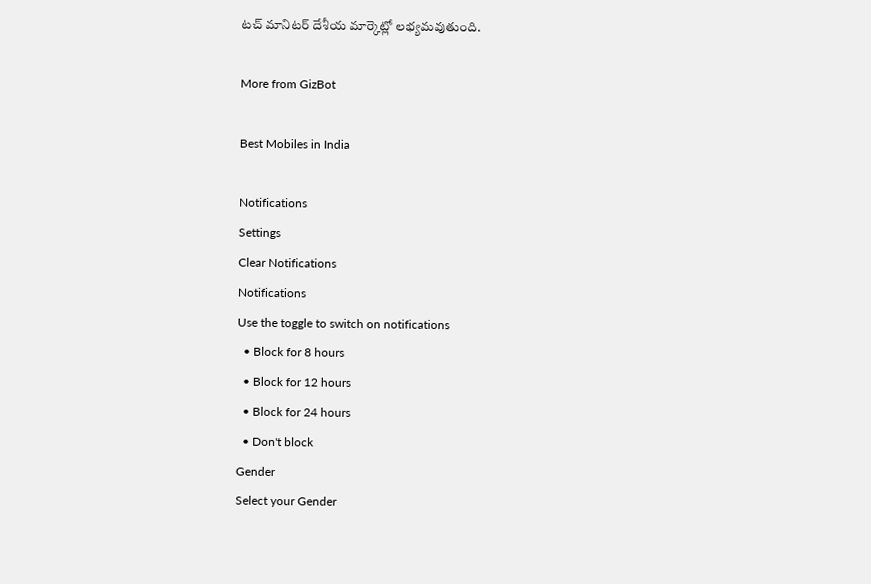టచ్ మానిటర్ దేశీయ మార్కెట్లో లభ్యమవుతుంది.

More from GizBot

Best Mobiles in India

Notifications
Settings
Clear Notifications
Notifications
Use the toggle to switch on notifications
  • Block for 8 hours
  • Block for 12 hours
  • Block for 24 hours
  • Don't block
Gender
Select your Gender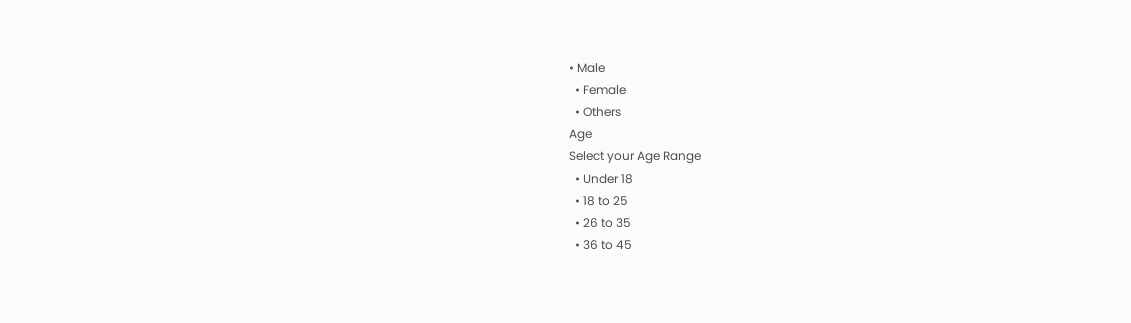• Male
  • Female
  • Others
Age
Select your Age Range
  • Under 18
  • 18 to 25
  • 26 to 35
  • 36 to 45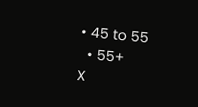• 45 to 55
  • 55+
X